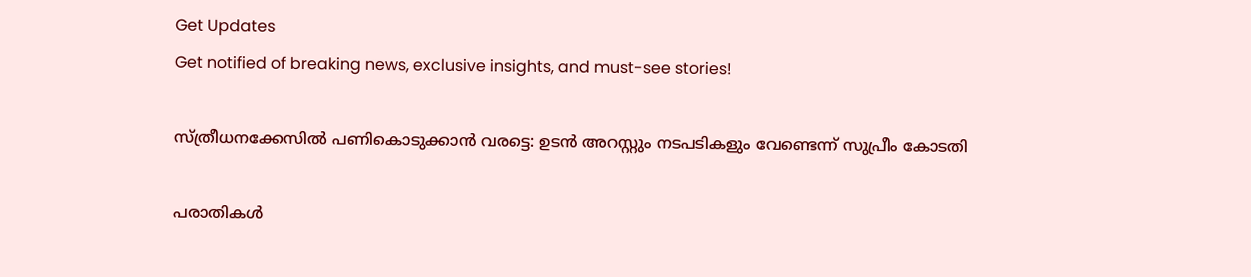Get Updates
Get notified of breaking news, exclusive insights, and must-see stories!

സ്ത്രീധനക്കേസില്‍ പണികൊടുക്കാന്‍ വരട്ടെ: ഉടന്‍ അറസ്റ്റും നടപടികളും വേണ്ടെന്ന് സുപ്രീം കോടതി

പരാതികള്‍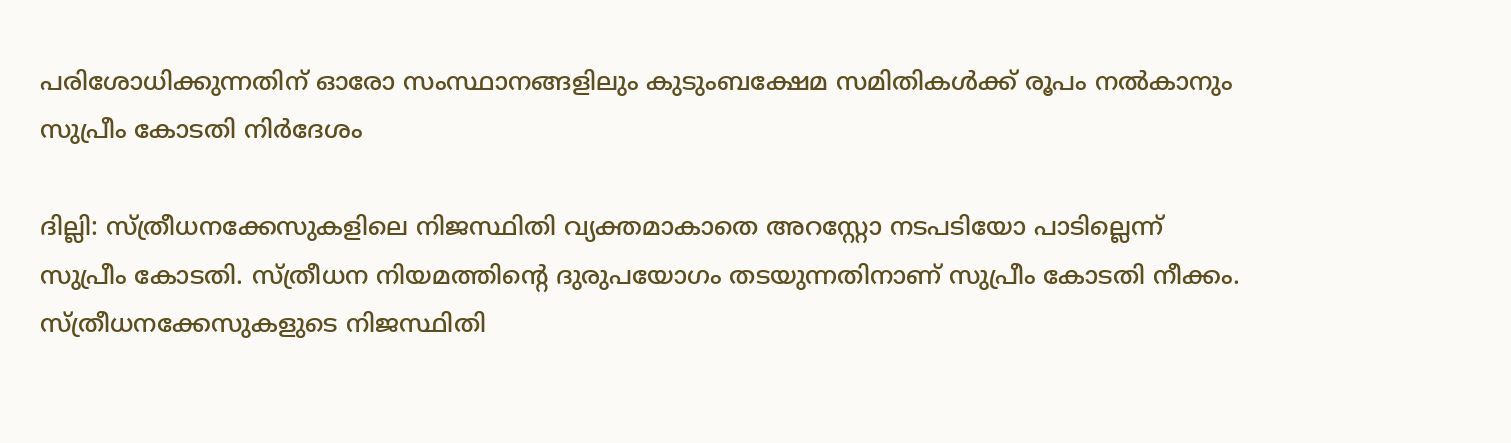പരിശോധിക്കുന്നതിന് ഓരോ സംസ്ഥാനങ്ങളിലും കുടുംബക്ഷേമ സമിതികള്‍ക്ക് രൂപം നല്‍കാനും സുപ്രീം കോടതി നിര്‍ദേശം

ദില്ലി: സ്ത്രീധനക്കേസുകളിലെ നിജസ്ഥിതി വ്യക്തമാകാതെ അറസ്റ്റോ നടപടിയോ പാടില്ലെന്ന് സുപ്രീം കോടതി. സ്ത്രീധന നിയമത്തിന്‍റെ ദുരുപയോഗം തടയുന്നതിനാണ് സുപ്രീം കോടതി നീക്കം. സ്ത്രീധനക്കേസുകളുടെ നിജസ്ഥിതി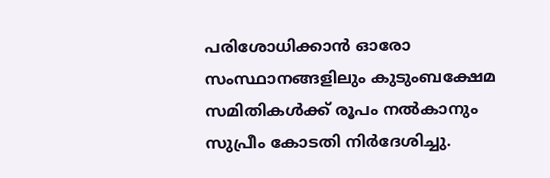പരിശോധിക്കാന്‍ ഓരോ സംസ്ഥാനങ്ങളിലും കുടുംബക്ഷേമ സമിതികള്‍ക്ക് രൂപം നല്‍കാനും സുപ്രീം കോടതി നിര്‍ദേശിച്ചു.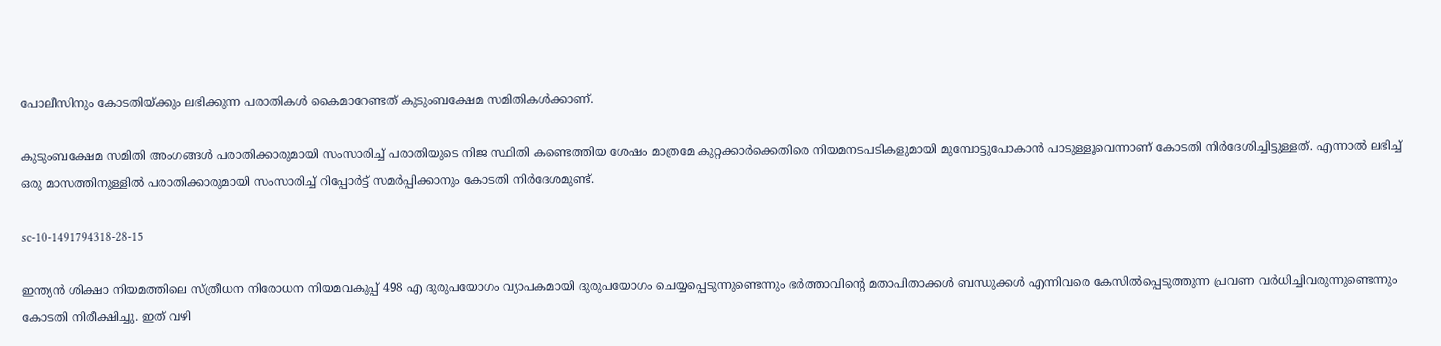പോലീസിനും കോടതിയ്ക്കും ലഭിക്കുന്ന പരാതികള്‍ കൈമാറേണ്ടത് കുടുംബക്ഷേമ സമിതികള്‍ക്കാണ്.

കുടുംബക്ഷേമ സമിതി അംഗങ്ങള്‍ പരാതിക്കാരുമായി സംസാരിച്ച് പരാതിയുടെ നിജ സ്ഥിതി കണ്ടെത്തിയ ശേഷം മാത്രമേ കുറ്റക്കാര്‍ക്കെതിരെ നിയമനടപടികളുമായി മുമ്പോട്ടുപോകാന്‍ പാടുള്ളൂവെന്നാണ് കോടതി നിര്‍ദേശിച്ചിട്ടുള്ളത്. എന്നാല്‍ ലഭിച്ച് ഒരു മാസത്തിനുള്ളില്‍ പരാതിക്കാരുമായി സംസാരിച്ച് റിപ്പോര്‍ട്ട് സമര്‍പ്പിക്കാനും കോടതി നിര്‍ദേശമുണ്ട്.

sc-10-1491794318-28-15

ഇന്ത്യന്‍ ശിക്ഷാ നിയമത്തിലെ സ്ത്രീധന നിരോധന നിയമവകുപ്പ് 498 എ ദുരുപയോഗം വ്യാപകമായി ദുരുപയോഗം ചെയ്യപ്പെടുന്നുണ്ടെന്നും ഭര്‍ത്താവിന്‍റെ മതാപിതാക്കള്‍ ബന്ധുക്കള്‍ എന്നിവരെ കേസില്‍പ്പെടുത്തുന്ന പ്രവണ വര്‍ധിച്ചിവരുന്നുണ്ടെന്നും കോടതി നിരീക്ഷിച്ചു. ഇത് വഴി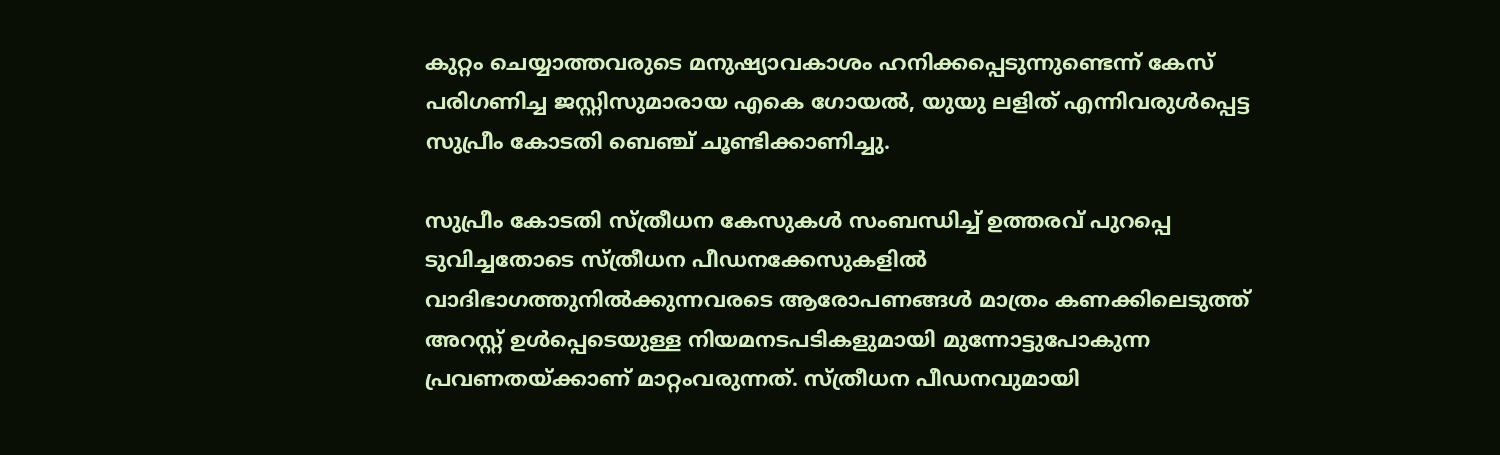കുറ്റം ചെയ്യാത്തവരുടെ മനുഷ്യാവകാശം ഹനിക്കപ്പെടുന്നുണ്ടെന്ന് കേസ് പരിഗണിച്ച ജസ്റ്റിസുമാരായ എകെ ഗോയല്‍, യുയു ലളിത് എന്നിവരുള്‍പ്പെട്ട സുപ്രീം കോടതി ബെഞ്ച് ചൂണ്ടിക്കാണിച്ചു.

സുപ്രീം കോടതി സ്ത്രീധന കേസുകള്‍ സംബന്ധിച്ച് ഉത്തരവ് പുറപ്പെ
ടുവിച്ചതോടെ സ്ത്രീധന പീഡനക്കേസുകളില്‍ വാദിഭാഗത്തുനില്‍ക്കുന്നവരടെ ആരോപണങ്ങള്‍ മാത്രം കണക്കിലെടുത്ത് അറസ്റ്റ് ഉള്‍പ്പെടെയുള്ള നിയമനടപടികളുമായി മുന്നോട്ടുപോകുന്ന പ്രവണതയ്ക്കാണ് മാറ്റംവരുന്നത്. സ്ത്രീധന പീഡനവുമായി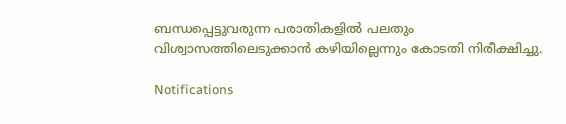ബന്ധപ്പെട്ടുവരുന്ന പരാതികളില്‍ പലതും വിശ്വാസത്തിലെടുക്കാന്‍ കഴിയില്ലെന്നും കോടതി നിരീക്ഷിച്ചു.

Notifications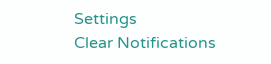Settings
Clear Notifications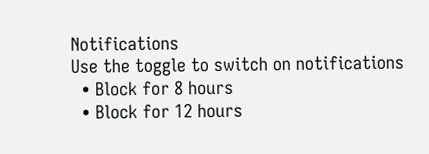Notifications
Use the toggle to switch on notifications
  • Block for 8 hours
  • Block for 12 hours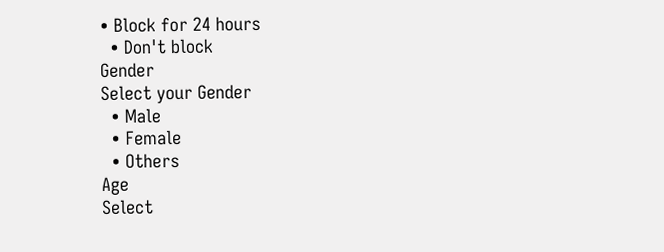• Block for 24 hours
  • Don't block
Gender
Select your Gender
  • Male
  • Female
  • Others
Age
Select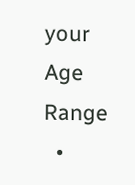your Age Range
  •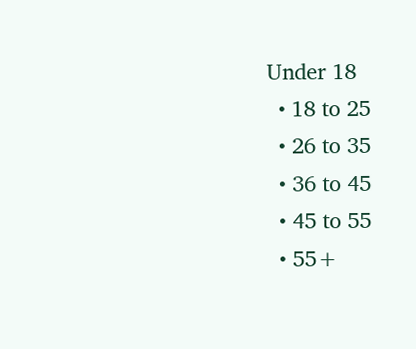Under 18
  • 18 to 25
  • 26 to 35
  • 36 to 45
  • 45 to 55
  • 55+